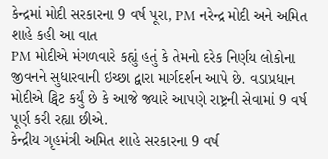કેન્દ્રમાં મોદી સરકારના 9 વર્ષ પૂરા, PM નરેન્દ્ર મોદી અને અમિત શાહે કહી આ વાત
PM મોદીએ મંગળવારે કહ્યું હતું કે તેમનો દરેક નિર્ણય લોકોના જીવનને સુધારવાની ઇચ્છા દ્વારા માર્ગદર્શન આપે છે. વડાપ્રધાન મોદીએ ટ્વિટ કર્યું છે કે આજે જ્યારે આપણે રાષ્ટ્રની સેવામાં 9 વર્ષ પૂર્ણ કરી રહ્યા છીએ.
કેન્દ્રીય ગૃહમંત્રી અમિત શાહે સરકારના 9 વર્ષ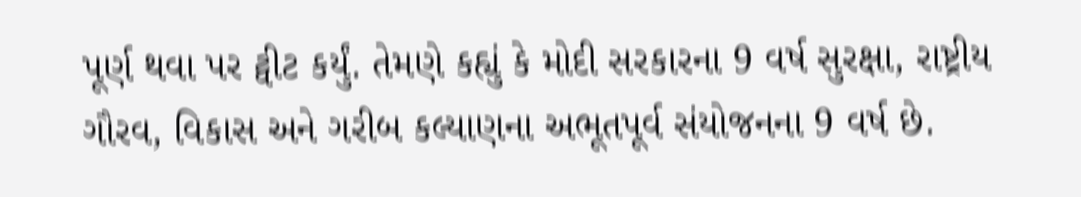પૂર્ણ થવા પર ટ્વીટ કર્યું. તેમણે કહ્યું કે મોદી સરકારના 9 વર્ષ સુરક્ષા, રાષ્ટ્રીય ગૌરવ, વિકાસ અને ગરીબ કલ્યાણના અભૂતપૂર્વ સંયોજનના 9 વર્ષ છે.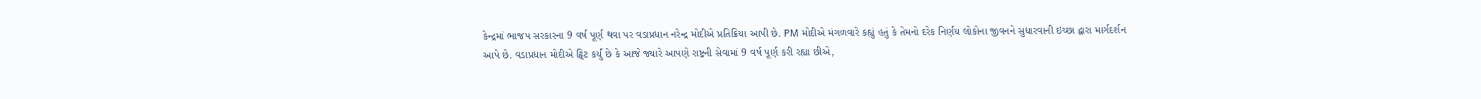કેન્દ્રમાં ભાજપ સરકારના 9 વર્ષ પૂર્ણ થવા પર વડાપ્રધાન નરેન્દ્ર મોદીએ પ્રતિક્રિયા આપી છે. PM મોદીએ મંગળવારે કહ્યું હતું કે તેમનો દરેક નિર્ણય લોકોના જીવનને સુધારવાની ઇચ્છા દ્વારા માર્ગદર્શન આપે છે. વડાપ્રધાન મોદીએ ટ્વિટ કર્યું છે કે આજે જ્યારે આપણે રાષ્ટ્રની સેવામાં 9 વર્ષ પૂર્ણ કરી રહ્યા છીએ,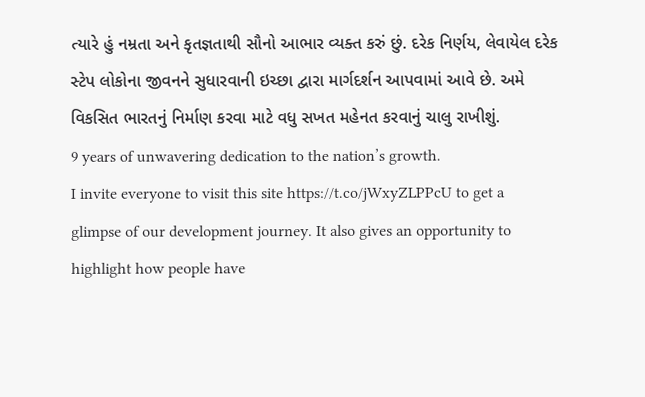ત્યારે હું નમ્રતા અને કૃતજ્ઞતાથી સૌનો આભાર વ્યક્ત કરું છું. દરેક નિર્ણય, લેવાયેલ દરેક સ્ટેપ લોકોના જીવનને સુધારવાની ઇચ્છા દ્વારા માર્ગદર્શન આપવામાં આવે છે. અમે વિકસિત ભારતનું નિર્માણ કરવા માટે વધુ સખત મહેનત કરવાનું ચાલુ રાખીશું.
9 years of unwavering dedication to the nation’s growth.
I invite everyone to visit this site https://t.co/jWxyZLPPcU to get a glimpse of our development journey. It also gives an opportunity to highlight how people have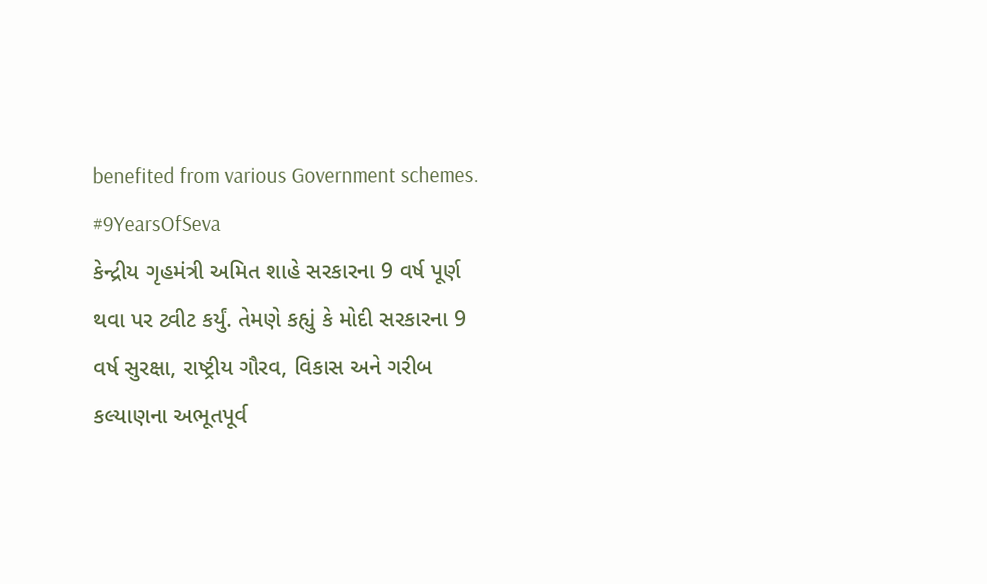benefited from various Government schemes. #9YearsOfSeva
કેન્દ્રીય ગૃહમંત્રી અમિત શાહે સરકારના 9 વર્ષ પૂર્ણ થવા પર ટ્વીટ કર્યું. તેમણે કહ્યું કે મોદી સરકારના 9 વર્ષ સુરક્ષા, રાષ્ટ્રીય ગૌરવ, વિકાસ અને ગરીબ કલ્યાણના અભૂતપૂર્વ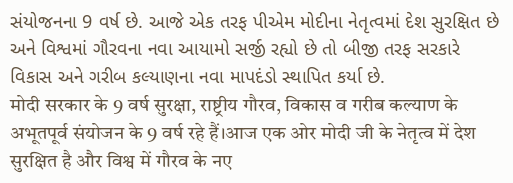સંયોજનના 9 વર્ષ છે. આજે એક તરફ પીએમ મોદીના નેતૃત્વમાં દેશ સુરક્ષિત છે અને વિશ્વમાં ગૌરવના નવા આયામો સર્જી રહ્યો છે તો બીજી તરફ સરકારે વિકાસ અને ગરીબ કલ્યાણના નવા માપદંડો સ્થાપિત કર્યા છે.
मोदी सरकार के 9 वर्ष सुरक्षा, राष्ट्रीय गौरव, विकास व गरीब कल्याण के अभूतपूर्व संयोजन के 9 वर्ष रहे हैं।आज एक ओर मोदी जी के नेतृत्व में देश सुरक्षित है और विश्व में गौरव के नए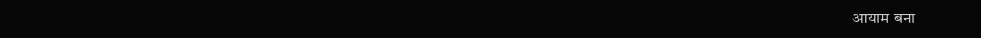आयाम बना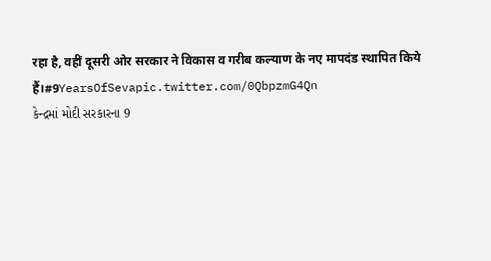रहा है, वहीं दूसरी ओर सरकार ने विकास व गरीब कल्याण के नए मापदंड स्थापित किये हैं।#9YearsOfSevapic.twitter.com/0QbpzmG4Qn
કેન્દ્રમાં મોદી સરકારના 9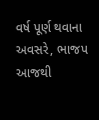વર્ષ પૂર્ણ થવાના અવસરે, ભાજપ આજથી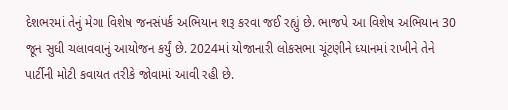દેશભરમાં તેનું મેગા વિશેષ જનસંપર્ક અભિયાન શરૂ કરવા જઈ રહ્યું છે. ભાજપે આ વિશેષ અભિયાન 30 જૂન સુધી ચલાવવાનું આયોજન કર્યું છે. 2024માં યોજાનારી લોકસભા ચૂંટણીને ધ્યાનમાં રાખીને તેને પાર્ટીની મોટી કવાયત તરીકે જોવામાં આવી રહી છે.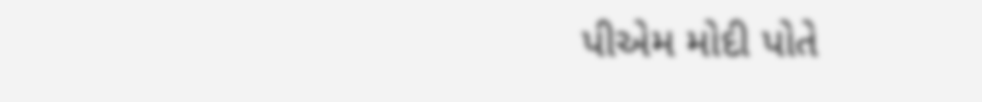પીએમ મોદી પોતે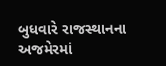બુધવારે રાજસ્થાનના અજમેરમાં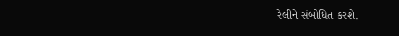રેલીને સંબોધિત કરશે.